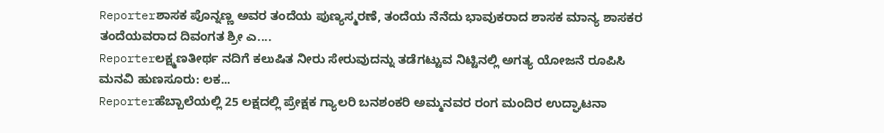Reporterಶಾಸಕ ಪೊನ್ನಣ್ಣ ಅವರ ತಂದೆಯ ಪುಣ್ಯಸ್ಮರಣೆ, ತಂದೆಯ ನೆನೆದು ಭಾವುಕರಾದ ಶಾಸಕ ಮಾನ್ಯ ಶಾಸಕರ ತಂದೆಯವರಾದ ದಿವಂಗತ ಶ್ರೀ ಎ....
Reporterಲಕ್ಷ್ಮಣತೀರ್ಥ ನದಿಗೆ ಕಲುಷಿತ ನೀರು ಸೇರುವುದನ್ನು ತಡೆಗಟ್ಟುವ ನಿಟ್ಟಿನಲ್ಲಿ ಅಗತ್ಯ ಯೋಜನೆ ರೂಪಿಸಿ ಮನವಿ ಹುಣಸೂರು: ಲಕ...
Reporterಹೆಬ್ಬಾಲೆಯಲ್ಲಿ 25 ಲಕ್ಷದಲ್ಲಿ ಪ್ರೇಕ್ಷಕ ಗ್ಯಾಲರಿ ಬನಶಂಕರಿ ಅಮ್ಮನವರ ರಂಗ ಮಂದಿರ ಉದ್ಘಾಟನಾ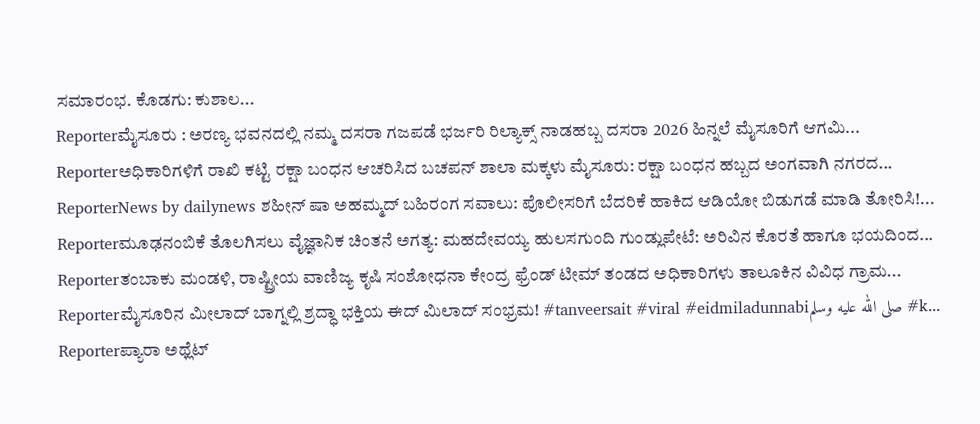ಸಮಾರಂಭ. ಕೊಡಗು: ಕುಶಾಲ...
Reporterಮೈಸೂರು : ಅರಣ್ಯ ಭವನದಲ್ಲಿ ನಮ್ಮ ದಸರಾ ಗಜಪಡೆ ಭರ್ಜರಿ ರಿಲ್ಯಾಕ್ಸ್ ನಾಡಹಬ್ಬ ದಸರಾ 2026 ಹಿನ್ನಲೆ ಮೈಸೂರಿಗೆ ಆಗಮಿ...
Reporterಅಧಿಕಾರಿಗಳಿಗೆ ರಾಖಿ ಕಟ್ಟಿ ರಕ್ಷಾ ಬಂಧನ ಆಚರಿಸಿದ ಬಚಪನ್ ಶಾಲಾ ಮಕ್ಕಳು ಮೈಸೂರು: ರಕ್ಷಾ ಬಂಧನ ಹಬ್ಬದ ಅಂಗವಾಗಿ ನಗರದ...
ReporterNews by dailynews ಶಹೀನ್ ಷಾ ಅಹಮ್ಮದ್ ಬಹಿರಂಗ ಸವಾಲು: ಪೊಲೀಸರಿಗೆ ಬೆದರಿಕೆ ಹಾಕಿದ ಆಡಿಯೋ ಬಿಡುಗಡೆ ಮಾಡಿ ತೋರಿಸಿ!...
Reporterಮೂಢನಂಬಿಕೆ ತೊಲಗಿಸಲು ವೈಜ್ಞಾನಿಕ ಚಿಂತನೆ ಅಗತ್ಯ: ಮಹದೇವಯ್ಯ ಹುಲಸಗುಂದಿ ಗುಂಡ್ಲುಪೇಟೆ: ಅರಿವಿನ ಕೊರತೆ ಹಾಗೂ ಭಯದಿಂದ...
Reporterತಂಬಾಕು ಮಂಡಳಿ, ರಾಷ್ಟ್ರೀಯ ವಾಣಿಜ್ಯ ಕೃಷಿ ಸಂಶೋಧನಾ ಕೇಂದ್ರ ಫ್ರೆಂಡ್ ಟೀಮ್ ತಂಡದ ಅಧಿಕಾರಿಗಳು ತಾಲೂಕಿನ ವಿವಿಧ ಗ್ರಾಮ...
Reporterಮೈಸೂರಿನ ಮೀಲಾದ್ ಬಾಗ್ನಲ್ಲಿ ಶ್ರದ್ಧಾ ಭಕ್ತಿಯ ಈದ್ ಮಿಲಾದ್ ಸಂಭ್ರಮ! #tanveersait #viral #eidmiladunnabiصلى الله عليه وسلم #k...
Reporterಪ್ಯಾರಾ ಅಥ್ಲೆಟ್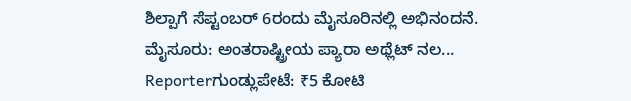ಶಿಲ್ಪಾಗೆ ಸೆಪ್ಟಂಬರ್ 6ರಂದು ಮೈಸೂರಿನಲ್ಲಿ ಅಭಿನಂದನೆ. ಮೈಸೂರು: ಅಂತರಾಷ್ಟ್ರೀಯ ಪ್ಯಾರಾ ಅಥ್ಲೆಟ್ ನಲ...
Reporterಗುಂಡ್ಲುಪೇಟೆ: ₹5 ಕೋಟಿ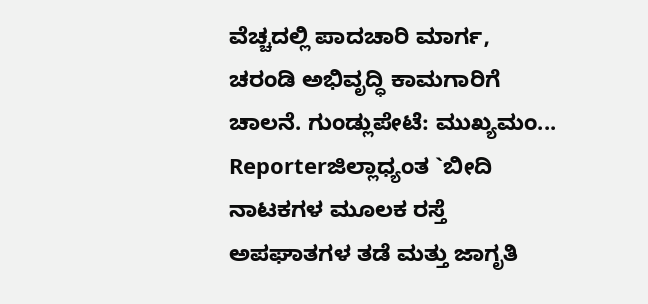ವೆಚ್ಚದಲ್ಲಿ ಪಾದಚಾರಿ ಮಾರ್ಗ, ಚರಂಡಿ ಅಭಿವೃದ್ಧಿ ಕಾಮಗಾರಿಗೆ ಚಾಲನೆ. ಗುಂಡ್ಲುಪೇಟೆ: ಮುಖ್ಯಮಂ...
Reporterಜಿಲ್ಲಾಧ್ಯಂತ `ಬೀದಿ ನಾಟಕಗಳ ಮೂಲಕ ರಸ್ತೆ ಅಪಘಾತಗಳ ತಡೆ ಮತ್ತು ಜಾಗೃತಿ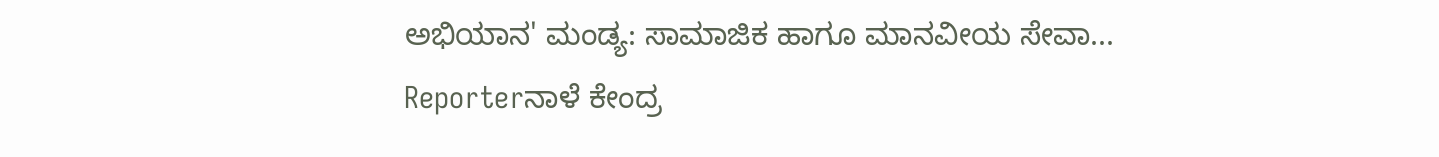ಅಭಿಯಾನ' ಮಂಡ್ಯ: ಸಾಮಾಜಿಕ ಹಾಗೂ ಮಾನವೀಯ ಸೇವಾ...
Reporterನಾಳೆ ಕೇಂದ್ರ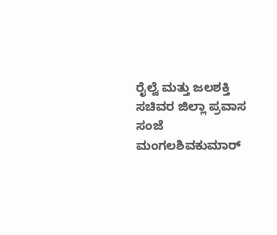ರೈಲ್ವೆ ಮತ್ತು ಜಲಶಕ್ತಿ ಸಚಿವರ ಜಿಲ್ಲಾ ಪ್ರವಾಸ ಸಂಜೆ ಮಂಗಲಶಿವಕುಮಾರ್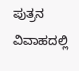ಪುತ್ರನ ವಿವಾಹದಲ್ಲಿ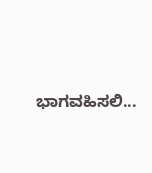ಭಾಗವಹಿಸಲಿ...